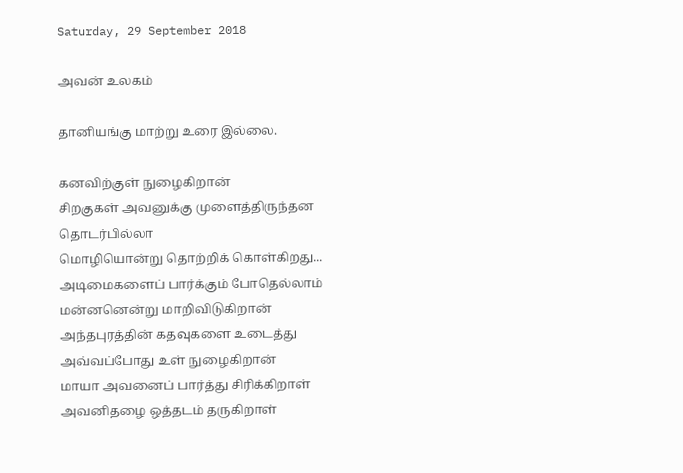Saturday, 29 September 2018

அவன் உலகம்

தானியங்கு மாற்று உரை இல்லை.

கனவிற்குள் நுழைகிறான்
சிறகுகள் அவனுக்கு முளைத்திருந்தன
தொடர்பில்லா
மொழியொன்று தொற்றிக் கொள்கிறது...
அடிமைகளைப் பார்க்கும் போதெல்லாம்
மன்னனென்று மாறிவிடுகிறான்
அந்தபுரத்தின் கதவுகளை உடைத்து
அவ்வப்போது உள் நுழைகிறான்
மாயா அவனைப் பார்த்து சிரிக்கிறாள்
அவனிதழை ஒத்தடம் தருகிறாள்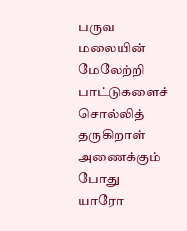பருவ மலையின் மேலேற்றி
பாட்டுகளைச் சொல்லித் தருகிறாள்
அணைக்கும் போது யாரோ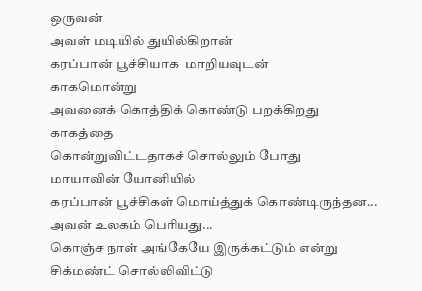ஒருவன்
அவள் மடியில் துயில்கிறான்
கரப்பான் பூச்சியாக  மாறியவுடன்
காகமொன்று
அவனைக் கொத்திக் கொண்டு பறக்கிறது
காகத்தை
கொன்றுவிட்டதாகச் சொல்லும் போது
மாயாவின் யோனியில்
கரப்பான் பூச்சிகள் மொய்த்துக் கொண்டிருந்தன...
அவன் உலகம் பெரியது...
கொஞ்ச நாள் அங்கேயே இருக்கட்டும் என்று
சிக்மண்ட் சொல்லிவிட்டு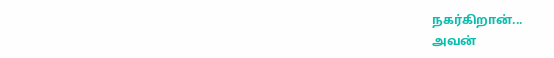நகர்கிறான்...
அவன்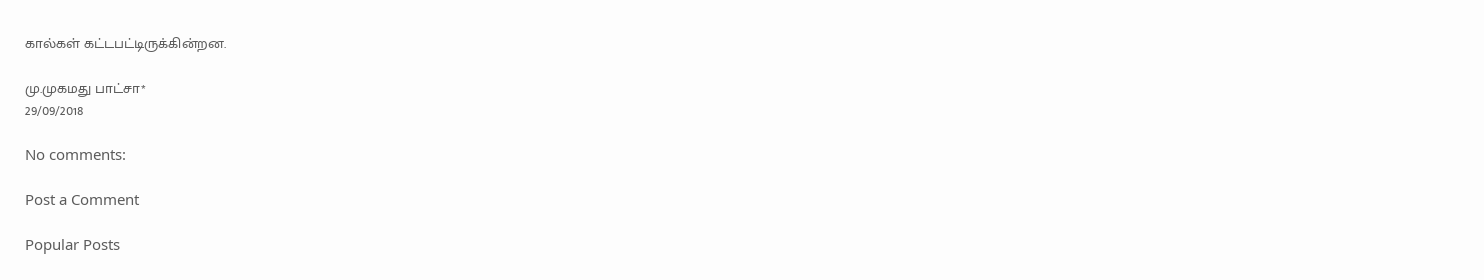கால்கள் கட்டபட்டிருக்கின்றன.

மு.முகமது பாட்சா*
29/09/2018

No comments:

Post a Comment

Popular Posts